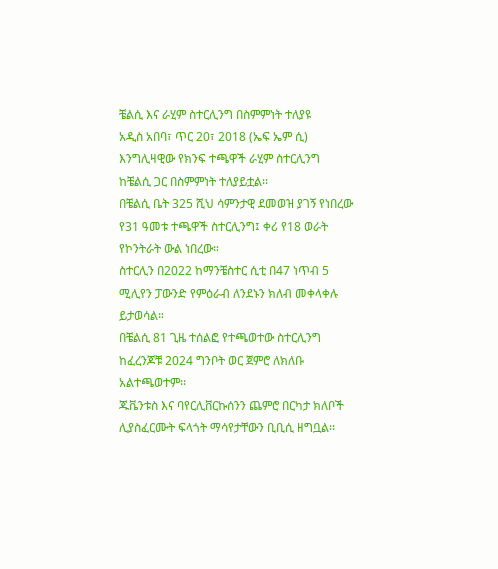ቼልሲ እና ራሂም ስተርሊንግ በስምምነት ተለያዩ
አዲስ አበባ፣ ጥር 20፣ 2018 (ኤፍ ኤም ሲ) እንግሊዛዊው የክንፍ ተጫዋች ራሂም ስተርሊንግ ከቼልሲ ጋር በስምምነት ተለያይቷል፡፡
በቼልሲ ቤት 325 ሺህ ሳምንታዊ ደመወዝ ያገኝ የነበረው የ31 ዓመቱ ተጫዋች ስተርሊንግ፤ ቀሪ የ18 ወራት የኮንትራት ውል ነበረው።
ስተርሊን በ2022 ከማንቼስተር ሲቲ በ47 ነጥብ 5 ሚሊየን ፓውንድ የምዕራብ ለንደኑን ክለብ መቀላቀሉ ይታወሳል።
በቼልሲ 81 ጊዜ ተሰልፎ የተጫወተው ስተርሊንግ ከፈረንጆቹ 2024 ግንቦት ወር ጀምሮ ለክለቡ አልተጫወተም፡፡
ጁቬንቱስ እና ባየርሊቨርኩሰንን ጨምሮ በርካታ ክለቦች ሊያስፈርሙት ፍላጎት ማሳየታቸውን ቢቢሲ ዘግቧል፡፡